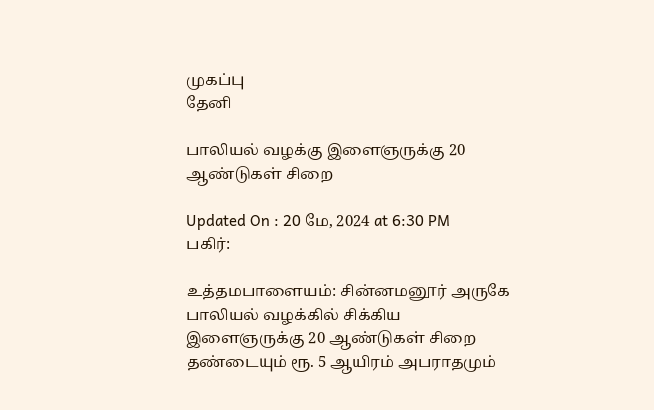முகப்பு
தேனி

பாலியல் வழக்கு இளைஞருக்கு 20 ஆண்டுகள் சிறை

Updated On : 20 மே, 2024 at 6:30 PM
பகிர்:

உத்தமபாளையம்: சின்னமனூர் அருகே பாலியல் வழக்கில் சிக்கிய இளைஞருக்கு 20 ஆண்டுகள் சிறை தண்டையும் ரூ. 5 ஆயிரம் அபராதமும்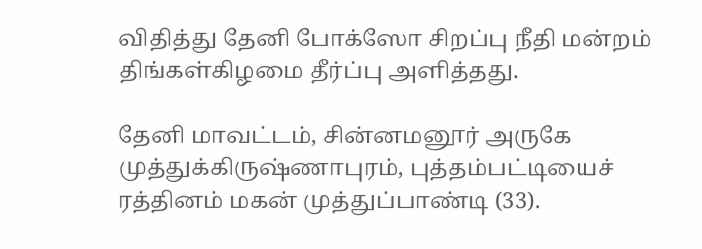விதித்து தேனி போக்ஸோ சிறப்பு நீதி மன்றம் திங்கள்கிழமை தீர்ப்பு அளித்தது.

தேனி மாவட்டம், சின்னமனூர் அருகே முத்துக்கிருஷ்ணாபுரம், புத்தம்பட்டியைச் ரத்தினம் மகன் முத்துப்பாண்டி (33).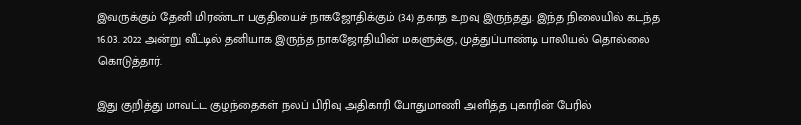இவருக்கும் தேனி மிரண்டா பகுதியைச் நாகஜோதிக்கும் (34) தகாத உறவு இருந்தது. இந்த நிலையில் கடந்த 16.03. 2022 அன்று வீட்டில் தனியாக இருந்த நாகஜோதியின் மகளுக்கு, முத்துப்பாண்டி பாலியல் தொல்லை கொடுத்தார்.

இது குறித்து மாவட்ட குழந்தைகள் நலப் பிரிவு அதிகாரி போதுமாணி அளித்த புகாரின் பேரில்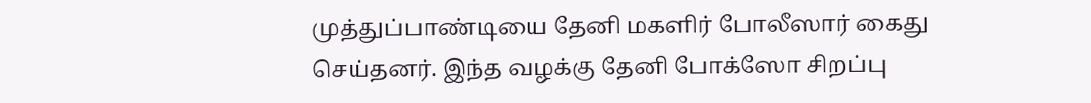முத்துப்பாண்டியை தேனி மகளிர் போலீஸார் கைது செய்தனர். இந்த வழக்கு தேனி போக்ஸோ சிறப்பு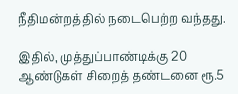நீதிமன்றத்தில் நடைபெற்ற வந்தது.

இதில், முத்துப்பாண்டிக்கு 20 ஆண்டுகள் சிறைத் தண்டனை ரூ.5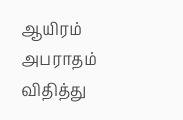ஆயிரம் அபராதம் விதித்து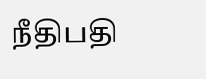நீதிபதி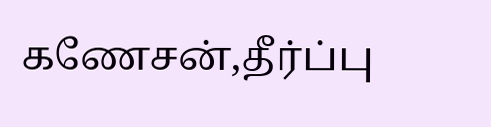கணேசன்,தீர்ப்பு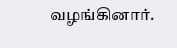வழங்கினார்.